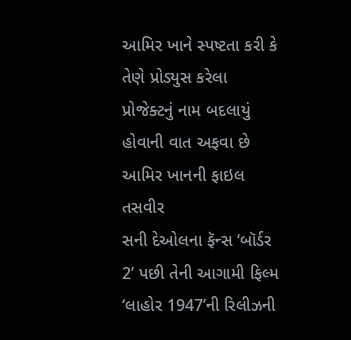આમિર ખાને સ્પષ્ટતા કરી કે તેણે પ્રોડ્યુસ કરેલા પ્રોજેક્ટનું નામ બદલાયું હોવાની વાત અફવા છે
આમિર ખાનની ફાઇલ તસવીર
સની દેઓલના ફૅન્સ ‘બૉર્ડર 2’ પછી તેની આગામી ફિલ્મ ‘લાહોર 1947’ની રિલીઝની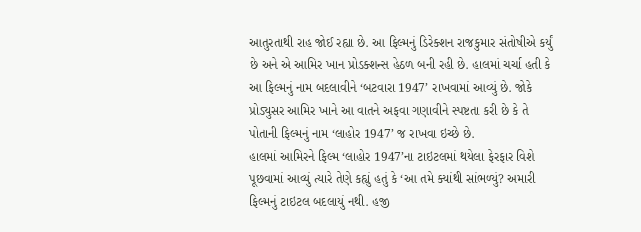આતુરતાથી રાહ જોઈ રહ્યા છે. આ ફિલ્મનું ડિરેક્શન રાજકુમાર સંતોષીએ કર્યું છે અને એ આમિર ખાન પ્રોડક્શન્સ હેઠળ બની રહી છે. હાલમાં ચર્ચા હતી કે આ ફિલ્મનું નામ બદલાવીને ‘બટવારા 1947’ રાખવામાં આવ્યું છે. જોકે પ્રોડ્યુસર આમિર ખાને આ વાતને અફવા ગણાવીને સ્પષ્ટતા કરી છે કે તે પોતાની ફિલ્મનું નામ ‘લાહોર 1947’ જ રાખવા ઇચ્છે છે.
હાલમાં આમિરને ફિલ્મ ‘લાહોર 1947’ના ટાઇટલમાં થયેલા ફેરફાર વિશે પૂછવામાં આવ્યું ત્યારે તેણે કહ્યું હતું કે ‘આ તમે ક્યાંથી સાંભળ્યું? અમારી ફિલ્મનું ટાઇટલ બદલાયું નથી. હજી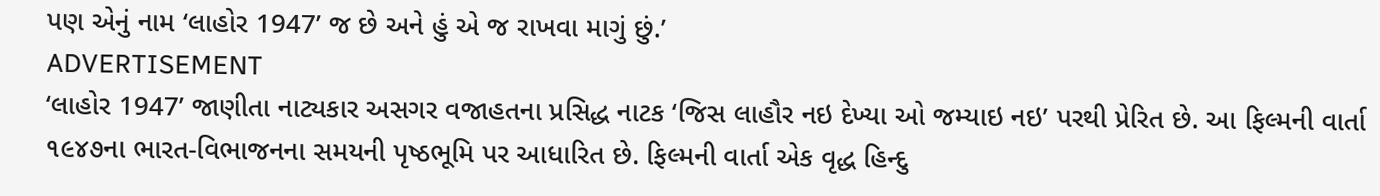પણ એનું નામ ‘લાહોર 1947’ જ છે અને હું એ જ રાખવા માગું છું.’
ADVERTISEMENT
‘લાહોર 1947’ જાણીતા નાટ્યકાર અસગર વજાહતના પ્રસિદ્ધ નાટક ‘જિસ લાહૌર નઇ દેખ્યા ઓ જમ્યાઇ નઇ’ પરથી પ્રેરિત છે. આ ફિલ્મની વાર્તા ૧૯૪૭ના ભારત-વિભાજનના સમયની પૃષ્ઠભૂમિ પર આધારિત છે. ફિલ્મની વાર્તા એક વૃદ્ધ હિન્દુ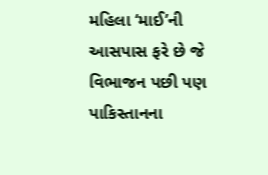મહિલા ‘માઈ’ની આસપાસ ફરે છે જે વિભાજન પછી પણ પાકિસ્તાનના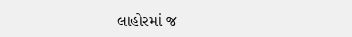લાહોરમાં જ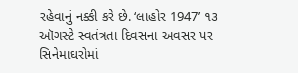રહેવાનું નક્કી કરે છે. ‘લાહોર 1947’ ૧૩ ઑગસ્ટે સ્વતંત્રતા દિવસના અવસર પર સિનેમાઘરોમાં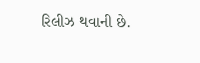રિલીઝ થવાની છે.